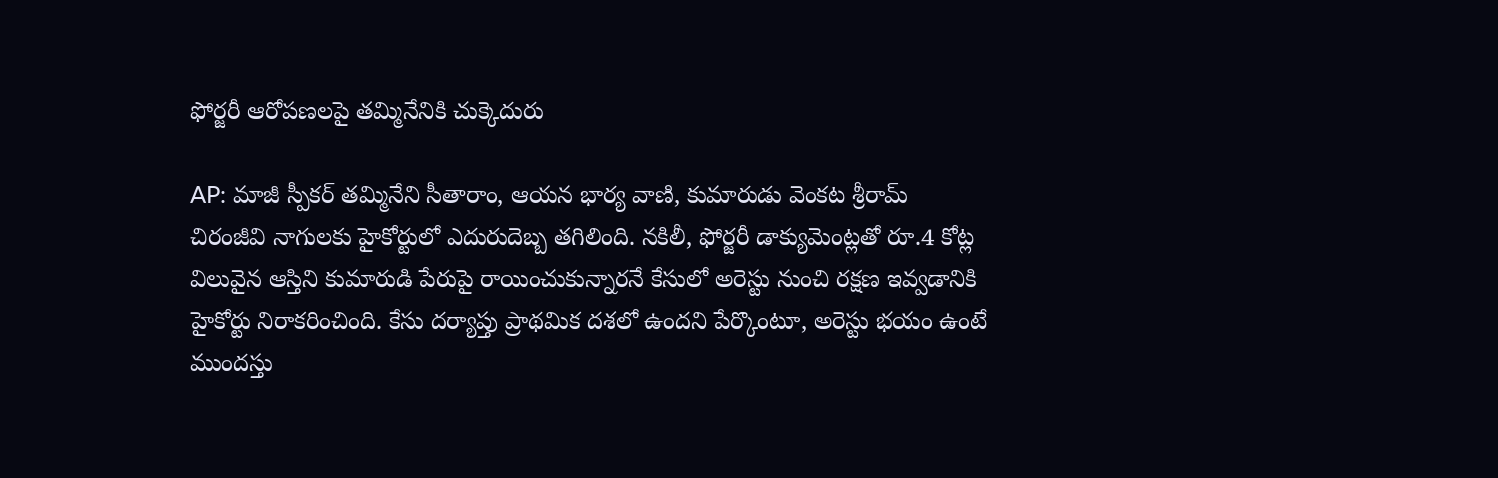ఫోర్జరీ ఆరోపణలపై తమ్మినేనికి చుక్కెదురు

AP: మాజీ స్పీకర్ తమ్మినేని సీతారాం, ఆయన భార్య వాణి, కుమారుడు వెంకట శ్రీరామ్ చిరంజీవి నాగులకు హైకోర్టులో ఎదురుదెబ్బ తగిలింది. నకిలీ, ఫోర్జరీ డాక్యుమెంట్లతో రూ.4 కోట్ల విలువైన ఆస్తిని కుమారుడి పేరుపై రాయించుకున్నారనే కేసులో అరెస్టు నుంచి రక్షణ ఇవ్వడానికి హైకోర్టు నిరాకరించింది. కేసు దర్యాప్తు ప్రాథమిక దశలో ఉందని పేర్కొంటూ, అరెస్టు భయం ఉంటే ముందస్తు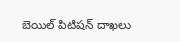బెయిల్ పిటిషన్ దాఖలు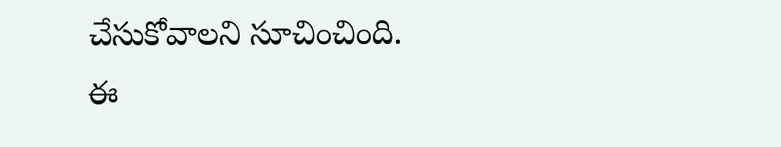చేసుకోవాలని సూచించింది. ఈ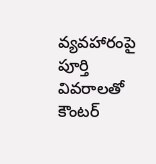వ్యవహారంపై పూర్తి వివరాలతో కౌంటర్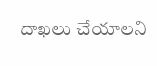దాఖలు చేయాలని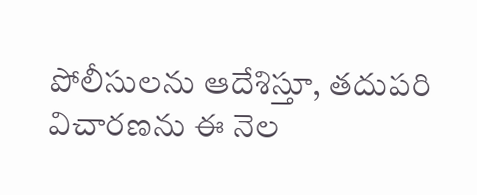పోలీసులను ఆదేశిస్తూ, తదుపరి విచారణను ఈ నెల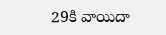29కి వాయిదా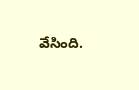వేసింది.